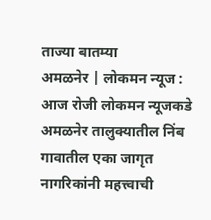ताज्या बातम्या
अमळनेर | लोकमन न्यूज :
आज रोजी लोकमन न्यूजकडे अमळनेर तालुक्यातील निंब गावातील एका जागृत नागरिकांनी महत्त्वाची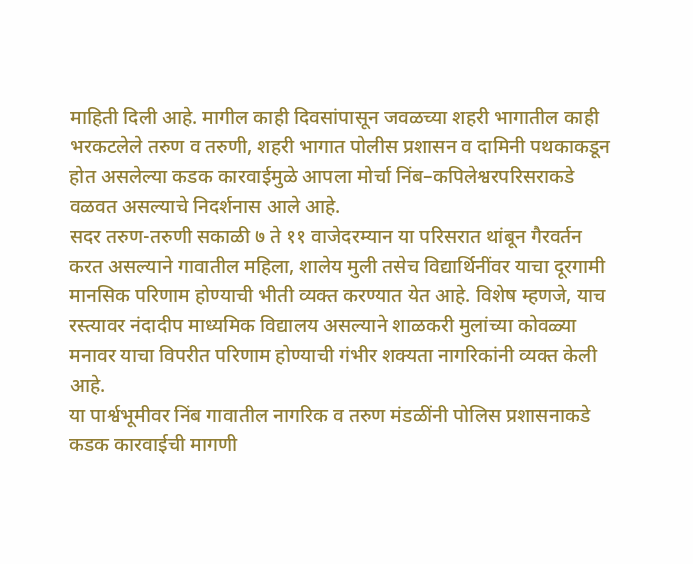माहिती दिली आहे. मागील काही दिवसांपासून जवळच्या शहरी भागातील काही भरकटलेले तरुण व तरुणी, शहरी भागात पोलीस प्रशासन व दामिनी पथकाकडून होत असलेल्या कडक कारवाईमुळे आपला मोर्चा निंब–कपिलेश्वरपरिसराकडे वळवत असल्याचे निदर्शनास आले आहे.
सदर तरुण-तरुणी सकाळी ७ ते ११ वाजेदरम्यान या परिसरात थांबून गैरवर्तन करत असल्याने गावातील महिला, शालेय मुली तसेच विद्यार्थिनींवर याचा दूरगामी मानसिक परिणाम होण्याची भीती व्यक्त करण्यात येत आहे. विशेष म्हणजे, याच रस्त्यावर नंदादीप माध्यमिक विद्यालय असल्याने शाळकरी मुलांच्या कोवळ्या मनावर याचा विपरीत परिणाम होण्याची गंभीर शक्यता नागरिकांनी व्यक्त केली आहे.
या पार्श्वभूमीवर निंब गावातील नागरिक व तरुण मंडळींनी पोलिस प्रशासनाकडे कडक कारवाईची मागणी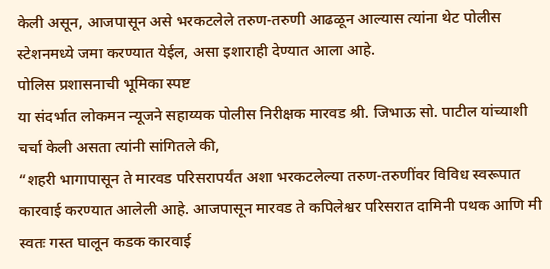केली असून, आजपासून असे भरकटलेले तरुण-तरुणी आढळून आल्यास त्यांना थेट पोलीस स्टेशनमध्ये जमा करण्यात येईल, असा इशाराही देण्यात आला आहे.
पोलिस प्रशासनाची भूमिका स्पष्ट
या संदर्भात लोकमन न्यूजने सहाय्यक पोलीस निरीक्षक मारवड श्री. जिभाऊ सो. पाटील यांच्याशी चर्चा केली असता त्यांनी सांगितले की,
“शहरी भागापासून ते मारवड परिसरापर्यंत अशा भरकटलेल्या तरुण-तरुणींवर विविध स्वरूपात कारवाई करण्यात आलेली आहे. आजपासून मारवड ते कपिलेश्वर परिसरात दामिनी पथक आणि मी स्वतः गस्त घालून कडक कारवाई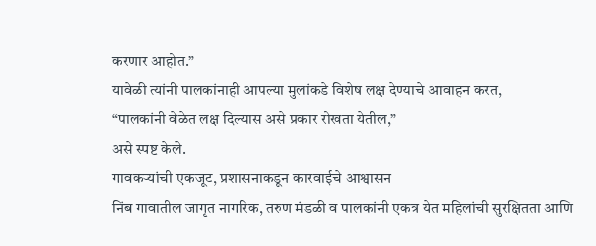करणार आहोत.”
यावेळी त्यांनी पालकांनाही आपल्या मुलांकडे विशेष लक्ष देण्याचे आवाहन करत,
“पालकांनी वेळेत लक्ष दिल्यास असे प्रकार रोखता येतील,”
असे स्पष्ट केले.
गावकऱ्यांची एकजूट, प्रशासनाकडून कारवाईचे आश्वासन
निंब गावातील जागृत नागरिक, तरुण मंडळी व पालकांनी एकत्र येत महिलांची सुरक्षितता आणि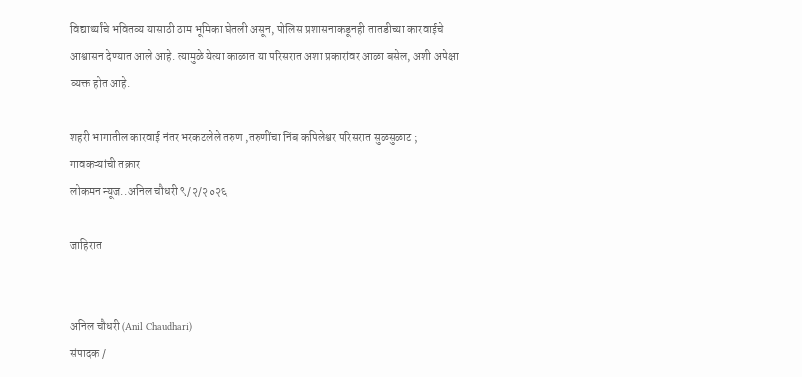विद्यार्थ्यांचे भवितव्य यासाठी ठाम भूमिका घेतली असून, पोलिस प्रशासनाकडूनही तातडीच्या कारवाईचे आश्वासन देण्यात आले आहे. त्यामुळे येत्या काळात या परिसरात अशा प्रकारांवर आळा बसेल, अशी अपेक्षा व्यक्त होत आहे.

शहरी भागातील कारवाई नंतर भरकटलेले तरुण ,तरुणींचा निंब कपिलेश्वर परिसरात सुळसुळाट ; गावकऱ्यांची तक्रार
लोकमन न्यूज..अनिल चौधरी ९/२/२०२६

जाहिरात


अनिल चौधरी (Anil Chaudhari)
संपादक /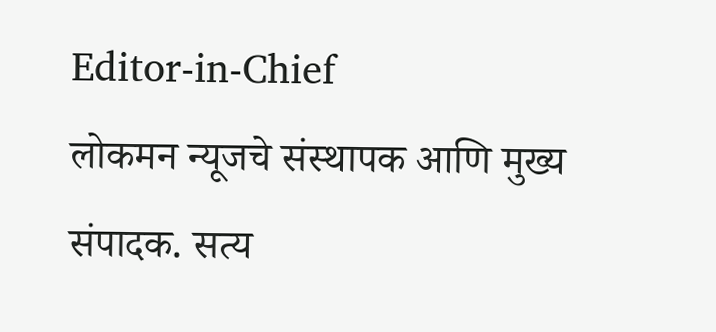Editor-in-Chief
लोकमन न्यूजचे संस्थापक आणि मुख्य संपादक. सत्य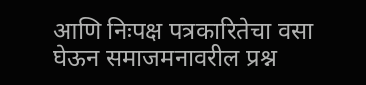आणि निःपक्ष पत्रकारितेचा वसा घेऊन समाजमनावरील प्रश्न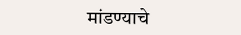मांडण्याचे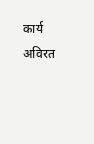कार्य अविरत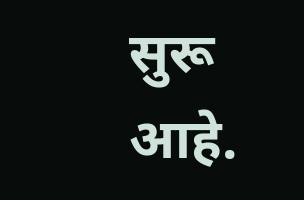सुरू आहे.